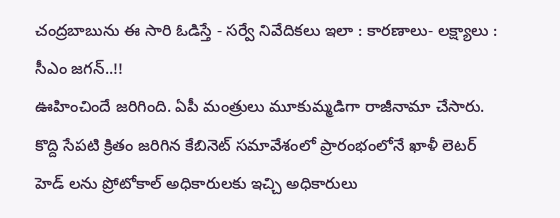చంద్రబాబును ఈ సారి ఓడిస్తే - సర్వే నివేదికలు ఇలా : కారణాలు- లక్ష్యాలు : సీఎం జగన్..!!
ఊహించిందే జరిగింది. ఏపీ మంత్రులు మూకుమ్మడిగా రాజీనామా చేసారు. కొద్ది సేపటి క్రితం జరిగిన కేబినెట్ సమావేశంలో ప్రారంభంలోనే ఖాళీ లెటర్ హెడ్ లను ప్రోటోకాల్ అధికారులకు ఇచ్చి అధికారులు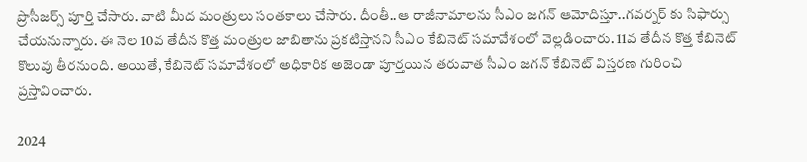ప్రొసీజర్స్ పూర్తి చేసారు. వాటి మీద మంత్రులు సంతకాలు చేసారు. దీంతీ..ఆ రాజీనామాలను సీఎం జగన్ ఆమోదిస్తూ..గవర్నర్ కు సిఫార్సు చేయనున్నారు. ఈ నెల 10వ తేదీన కొత్త మంత్రుల జాబితాను ప్రకటిస్తానని సీఎం కేబినెట్ సమావేశంలో వెల్లడించారు. 11వ తేదీన కొత్త కేబినెట్ కొలువు తీరనుంది. అయితే, కేబినెట్ సమావేశంలో అధికారిక అజెండా పూర్తయిన తరువాత సీఎం జగన్ కేబినెట్ విస్తరణ గురించి ప్రస్తావించారు.

2024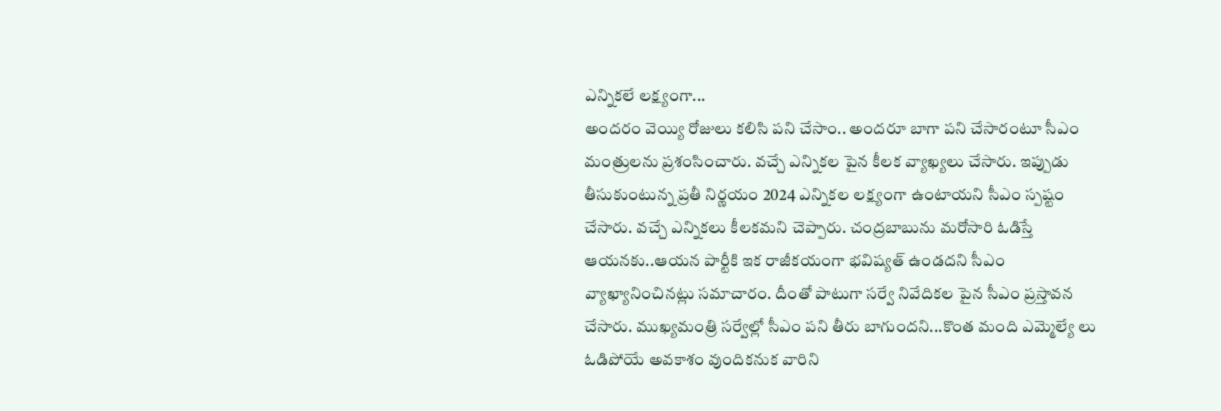ఎన్నికలే లక్ష్యంగా...
అందరం వెయ్యి రోజులు కలిసి పని చేసాం.. అందరూ బాగా పని చేసారంటూ సీఎం మంత్రులను ప్రశంసించారు. వచ్చే ఎన్నికల పైన కీలక వ్యాఖ్యలు చేసారు. ఇప్పుడు తీసుకుంటున్న ప్రతీ నిర్ణయం 2024 ఎన్నికల లక్ష్యంగా ఉంటాయని సీఎం స్పష్టం చేసారు. వచ్చే ఎన్నికలు కీలకమని చెప్పారు. చంద్రబాబును మరోసారి ఓడిస్తే ఆయనకు..ఆయన పార్టీకి ఇక రాజీకయంగా భవిష్యత్ ఉండదని సీఎం వ్యాఖ్యానించినట్లు సమాచారం. దీంతో పాటుగా సర్వే నివేదికల పైన సీఎం ప్రస్తావన చేసారు. ముఖ్యమంత్రి సర్వేల్లో సీఎం పని తీరు బాగుందని...కొంత మంది ఎమ్మెల్యే లు ఓడిపోయే అవకాశం వుందికనుక వారిని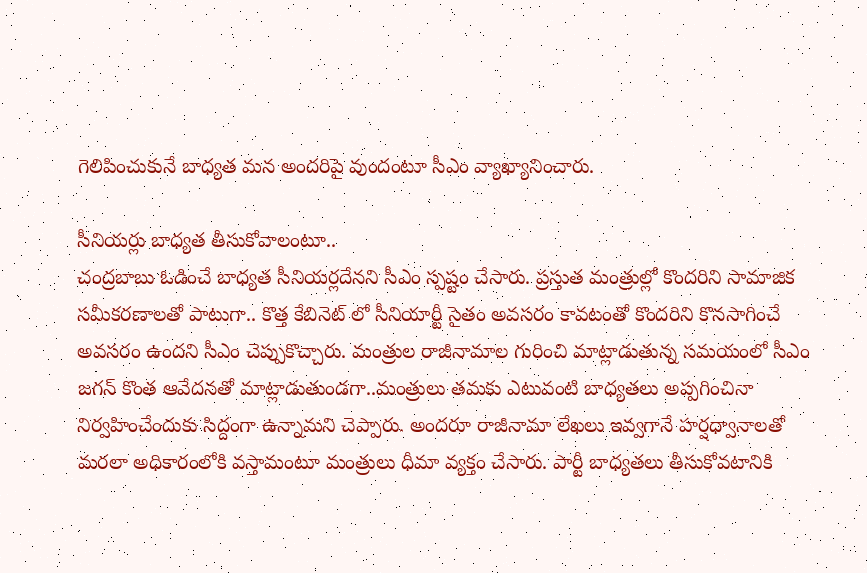గెలిపించుకునే బాధ్యత మన అందరిపై వుందంటూ సీఎం వ్యాఖ్యానించారు.

సీనియర్లు బాధ్యత తీసుకోవాలంటూ..
చంద్రబాబు ఓడించే బాధ్యత సీనియర్లదేనని సీఎం స్పష్టం చేసారు. ప్రస్తుత మంత్రుల్లో కొందరిని సామాజిక సమీకరణాలతో పాటుగా.. కొత్త కేబినెట్ లో సీనియార్టీ సైతం అవసరం కావటంతో కొందరిని కొనసాగించే అవసరం ఉందని సీఎం చెప్పుకొచ్చారు. మంత్రుల రాజీనామాల గురించి మాట్లాడుతున్న సమయంలో సీఎం జగన్ కొంత ఆవేదనతో మాట్లాడుతుండగా..మంత్రులు తమకు ఎటువంటి బాధ్యతలు అప్పగించినా నిర్వహించేందుకు సిద్దంగా ఉన్నామని చెప్పారు. అందరూ రాజీనామా లేఖలు ఇవ్వగానే హర్షధ్వానాలతో మరలా అధికారంలోకి వస్తామంటూ మంత్రులు ధీమా వ్యక్తం చేసారు. పార్టీ బాధ్యతలు తీసుకోవటానికి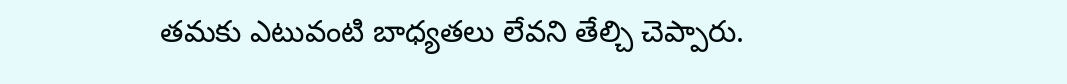తమకు ఎటువంటి బాధ్యతలు లేవని తేల్చి చెప్పారు.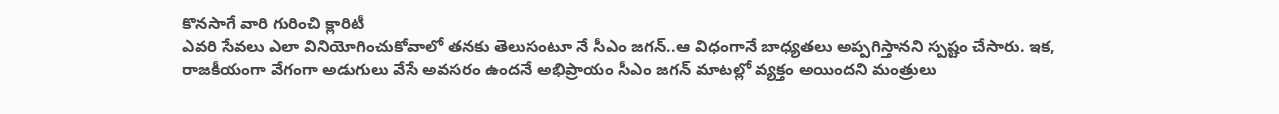కొనసాగే వారి గురించి క్లారిటీ
ఎవరి సేవలు ఎలా వినియోగించుకోవాలో తనకు తెలుసంటూ నే సీఎం జగన్..ఆ విధంగానే బాధ్యతలు అప్పగిస్తానని స్పష్టం చేసారు. ఇక, రాజకీయంగా వేగంగా అడుగులు వేసే అవసరం ఉందనే అభిప్రాయం సీఎం జగన్ మాటల్లో వ్యక్తం అయిందని మంత్రులు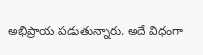అభిప్రాయ పడుతున్నారు. అదే విధంగా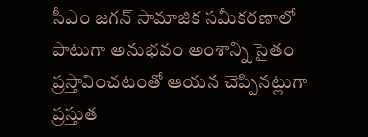సీఎం జగన్ సామాజిక సమీకరణాలో పాటుగా అనుభవం అంశాన్ని సైతం ప్రస్తావించటంతో ఆయన చెప్పినట్లుగా ప్రస్తుత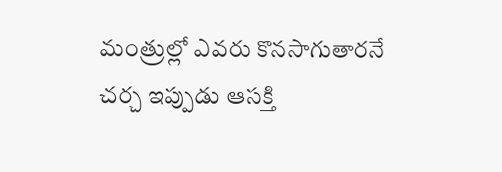మంత్రుల్లో ఎవరు కొనసాగుతారనే చర్చ ఇప్పుడు ఆసక్తి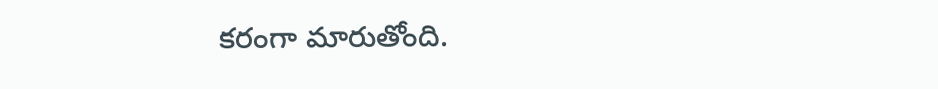కరంగా మారుతోంది.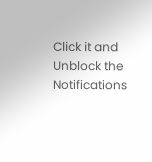Click it and Unblock the Notifications